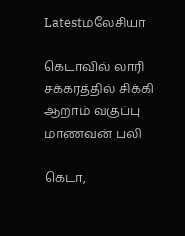Latestமலேசியா

கெடாவில் லாரி சக்கரத்தில் சிக்கி ஆறாம் வகுப்பு மாணவன் பலி

கெடா,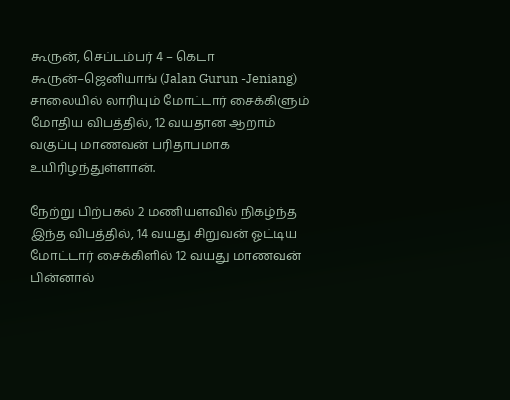கூருன், செப்டம்பர் 4 – கெடா கூருன்–ஜெனியாங் (Jalan Gurun -Jeniang) சாலையில் லாரியும் மோட்டார் சைக்கிளும் மோதிய விபத்தில், 12 வயதான ஆறாம் வகுப்பு மாணவன் பரிதாபமாக உயிரிழந்துள்ளான்.

நேற்று பிற்பகல் 2 மணியளவில் நிகழ்ந்த இந்த விபத்தில், 14 வயது சிறுவன் ஓட்டிய மோட்டார் சைக்கிளில் 12 வயது மாணவன் பின்னால்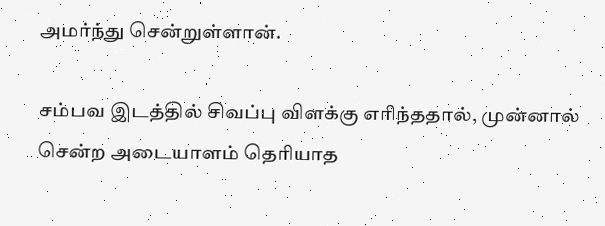அமர்ந்து சென்றுள்ளான்.

சம்பவ இடத்தில் சிவப்பு விளக்கு எரிந்ததால், முன்னால் சென்ற அடையாளம் தெரியாத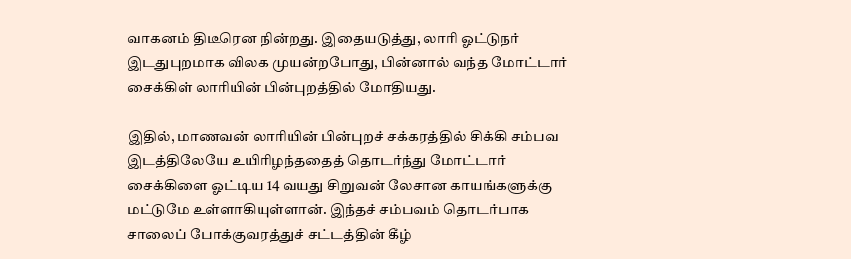வாகனம் திடீரென நின்றது. இதையடுத்து, லாரி ஓட்டுநர் இடதுபுறமாக விலக முயன்றபோது, பின்னால் வந்த மோட்டார் சைக்கிள் லாரியின் பின்புறத்தில் மோதியது.

இதில், மாணவன் லாரியின் பின்புறச் சக்கரத்தில் சிக்கி சம்பவ இடத்திலேயே உயிரிழந்ததைத் தொடர்ந்து மோட்டார் சைக்கிளை ஓட்டிய 14 வயது சிறுவன் லேசான காயங்களுக்கு மட்டுமே உள்ளாகியுள்ளான். இந்தச் சம்பவம் தொடர்பாக சாலைப் போக்குவரத்துச் சட்டத்தின் கீழ்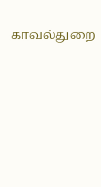காவல்துறை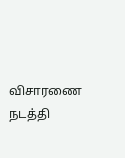விசாரணை நடத்தி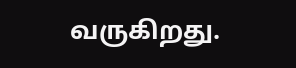வருகிறது.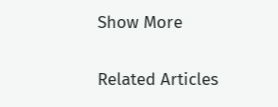Show More

Related Articles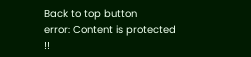Back to top button
error: Content is protected !!